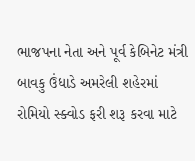ભાજપના નેતા અને પૂર્વ કેબિનેટ મંત્રી બાવકુ ઉંધાડે અમરેલી શહેરમાં રોમિયો સ્ક્વોડ ફરી શરૂ કરવા માટે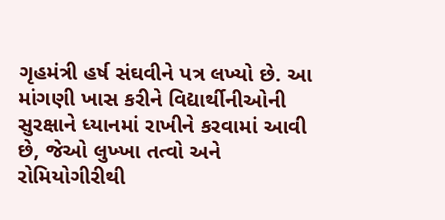ગૃહમંત્રી હર્ષ સંઘવીને પત્ર લખ્યો છે. આ માંગણી ખાસ કરીને વિદ્યાર્થીનીઓની સુરક્ષાને ધ્યાનમાં રાખીને કરવામાં આવી છે, જેઓ લુખ્ખા તત્વો અને રોમિયોગીરીથી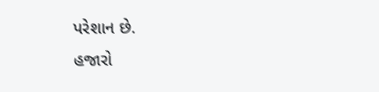પરેશાન છે.
હજારો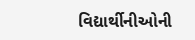વિદ્યાર્થીનીઓની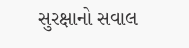સુરક્ષાનો સવાલ